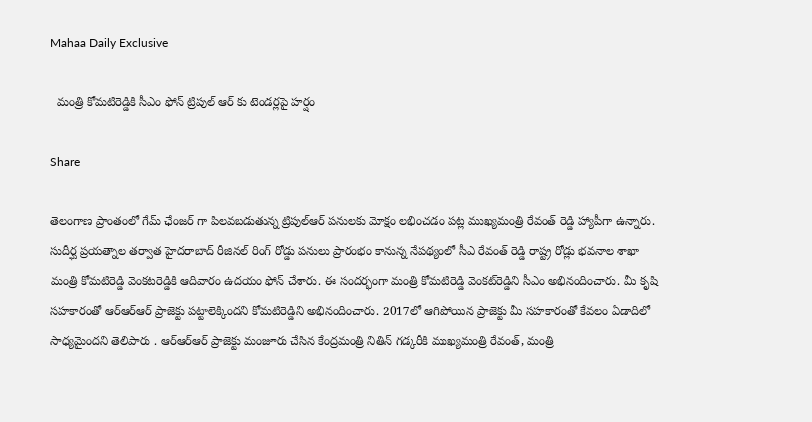Mahaa Daily Exclusive

  మంత్రి కోమటిరెడ్డికి సీఎం ఫోన్ ట్రిపుల్ ఆర్ కు టెండర్లపై హర్షం

Share

తెలంగాణ ప్రాంతంలో గేమ్ ఛేంజర్ గా పిలవబడుతున్న ట్రిపుల్ఆర్ పనులకు మోక్షం లభించడం పట్ల ముఖ్యమంత్రి రేవంత్ రెడ్డి హ్యాపీగా ఉన్నారు. సుదీర్ఘ ప్రయత్నాల తర్వాత హైదరాబాద్ రీజినల్ రింగ్ రోడ్డు పనులు ప్రారంభం కానున్న నేపథ్యంలో సీఎ రేవంత్ రెడ్డి రాష్ట్ర రోడ్లు భవనాల శాఖా మంత్రి కోమటిరెడ్డి వెంకటరెడ్డికి ఆదివారం ఉదయం ఫోన్ చేశారు. ఈ సందర్భంగా మంత్రి కోమటిరెడ్డి వెంకట్‌రెడ్డిని సీఎం అభినందించారు. మీ కృషి సహకారంతో ఆర్ఆర్ఆర్ ప్రాజెక్టు పట్టాలెక్కిందని కోమటిరెడ్డిని అభినందించారు. 2017లో ఆగిపోయిన ప్రాజెక్టు మీ సహకారంతో కేవలం ఏడాదిలో సాధ్యమైందని తెలిపారు . ఆర్ఆర్ఆర్ ప్రాజెక్టు మంజూరు చేసిన కేంద్రమంత్రి నితిన్ గడ్కరీకి ముఖ్యమంత్రి రేవంత్, మంత్రి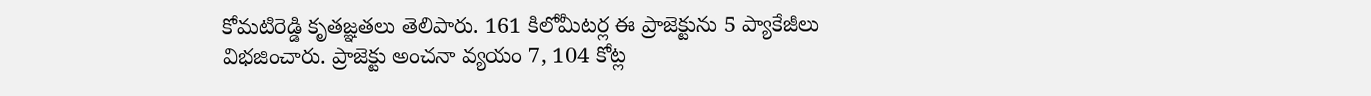కోమటిరెడ్డి కృతజ్ఞతలు తెలిపారు. 161 కిలోమీటర్ల ఈ ప్రాజెక్టును 5 ప్యాకేజీలు విభజించారు. ప్రాజెక్టు అంచనా వ్యయం 7, 104 కోట్ల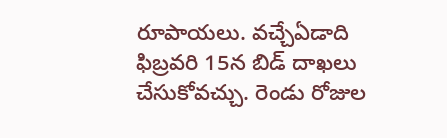రూపాయలు. వచ్చేఏడాది ఫిబ్రవరి 15న బిడ్ దాఖలు చేసుకోవచ్చు. రెండు రోజుల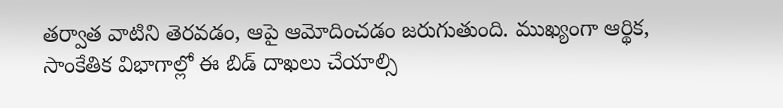తర్వాత వాటిని తెరవడం, ఆపై ఆమోదించడం జరుగుతుంది. ముఖ్యంగా ఆర్థిక, సాంకేతిక విభాగాల్లో ఈ బిడ్ దాఖలు చేయాల్సి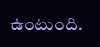ఉంటుంది.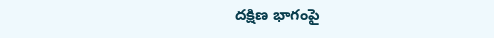దక్షిణ భాగంపై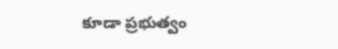కూడా ప్రభుత్వం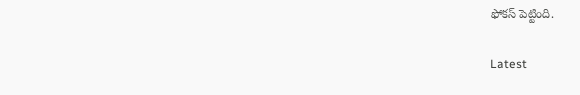ఫోకస్ పెట్టింది.

Latest